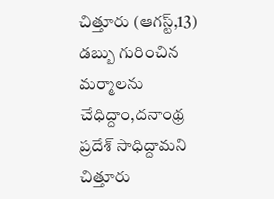చిత్తూరు (ఆగస్ట్,13) డబ్బు గురించిన మర్మాలను చేధిద్దాం,దనాంథ్ర ప్రదేశ్ సాధిద్దామని చిత్తూరు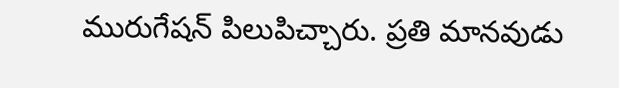మురుగేషన్ పిలుపిచ్చారు. ప్రతి మానవుడు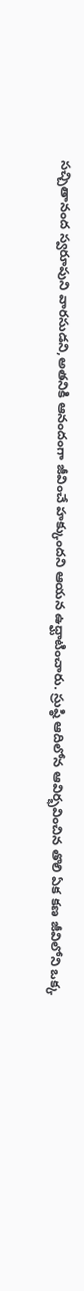సచ్చితానంద స్వరూపుని వారసుడని,అతనికి ఆనందంగా జీవించే హక్కుందని ఆయన ఉధ్ఘాటించారు. స్రుష్ఠి ఆదిలోన ఆవిర్భవించిన తొలి ఏక కణ జీవిలోని ఒక్క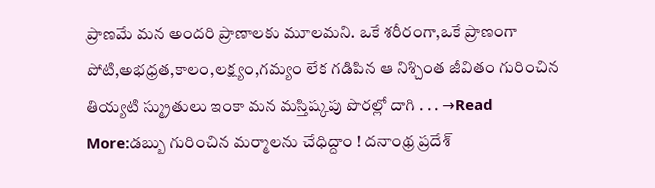ప్రాణమే మన అందరి ప్రాణాలకు మూలమని. ఒకే శరీరంగా,ఒకే ప్రాణంగా పోటి,అభధ్రత,కాలం,లక్ష్యం,గమ్యం లేక గడిపిన ఆ నిశ్చింత జీవితం గురించిన తియ్యటి స్మ్రుతులు ఇంకా మన మస్తిష్కపు పొరల్లో దాగి . . . →Read More:డబ్బు గురించిన మర్మాలను చేధిద్దాం ! దనాంథ్ర ప్రదేశ్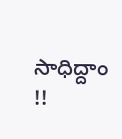సాధిద్దాం !!